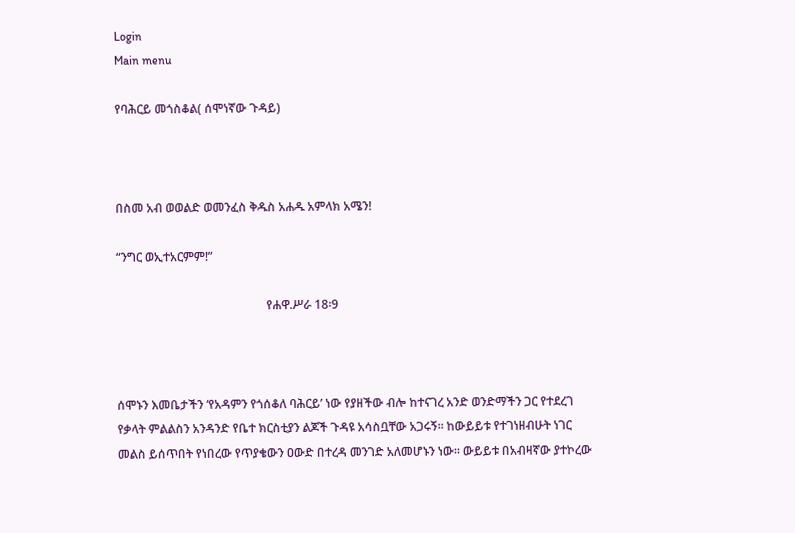Login
Main menu

የባሕርይ መጎስቆል( ሰሞነኛው ጉዳይ)



በስመ አብ ወወልድ ወመንፈስ ቅዱስ አሐዱ አምላክ አሜን!

“ንግር ወኢተአርምም!”

                                                  የሐዋ.ሥራ 18፡9



ሰሞኑን እመቤታችን ‘የአዳምን የጎሰቆለ ባሕርይ’ ነው የያዘችው ብሎ ከተናገረ አንድ ወንድማችን ጋር የተደረገ የቃላት ምልልስን አንዳንድ የቤተ ክርስቲያን ልጆች ጉዳዩ አሳስቧቸው አጋሩኝ። ከውይይቱ የተገነዘብሁት ነገር መልስ ይሰጥበት የነበረው የጥያቄውን ዐውድ በተረዳ መንገድ አለመሆኑን ነው። ውይይቱ በአብዛኛው ያተኮረው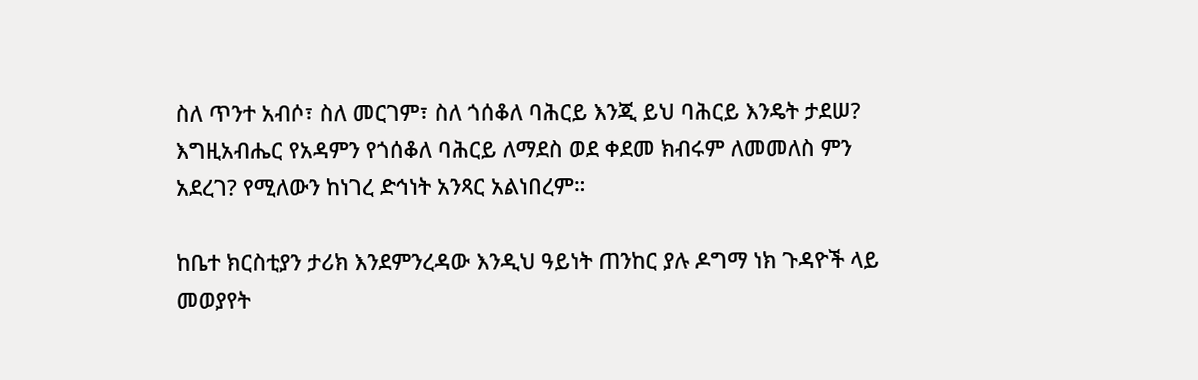ስለ ጥንተ አብሶ፣ ስለ መርገም፣ ስለ ጎሰቆለ ባሕርይ እንጂ ይህ ባሕርይ እንዴት ታደሠ? እግዚአብሔር የአዳምን የጎሰቆለ ባሕርይ ለማደስ ወደ ቀደመ ክብሩም ለመመለስ ምን አደረገ? የሚለውን ከነገረ ድኅነት አንጻር አልነበረም።

ከቤተ ክርስቲያን ታሪክ እንደምንረዳው እንዲህ ዓይነት ጠንከር ያሉ ዶግማ ነክ ጉዳዮች ላይ መወያየት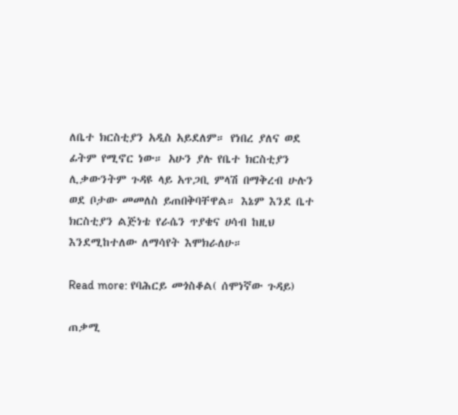ለቤተ ክርስቲያን አዲስ አይደለም። የነበረ ያለና ወደ ፊትም የሚኖር ነው። አሁን ያሉ የቤተ ክርስቲያን ሊቃውንትም ጉዳዩ ላይ አጥጋቢ ምላሽ በማቅረብ ሁሉን ወደ ቦታው መመለስ ይጠበቅባቸዋል። እኔም እንደ ቤተ ክርስቲያን ልጅነቴ የራሴን ጥያቄና ሀሳብ ከዚህ እንደሚከተለው ለማሳየት እሞክራለሁ።

Read more: የባሕርይ መጎስቆል( ሰሞነኛው ጉዳይ)

ጠቃሚ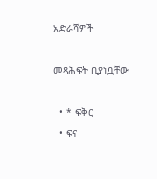አድራሻዎች

መጻሕፍት ቢያነቧቸው

  • * ፍቅር
  • ፍና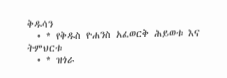ቅዱሳን
  • * የቅዱስ ዮሐንስ አፈወርቅ ሕይወቱ እና ትምህርቱ
  • * ዝጎራ